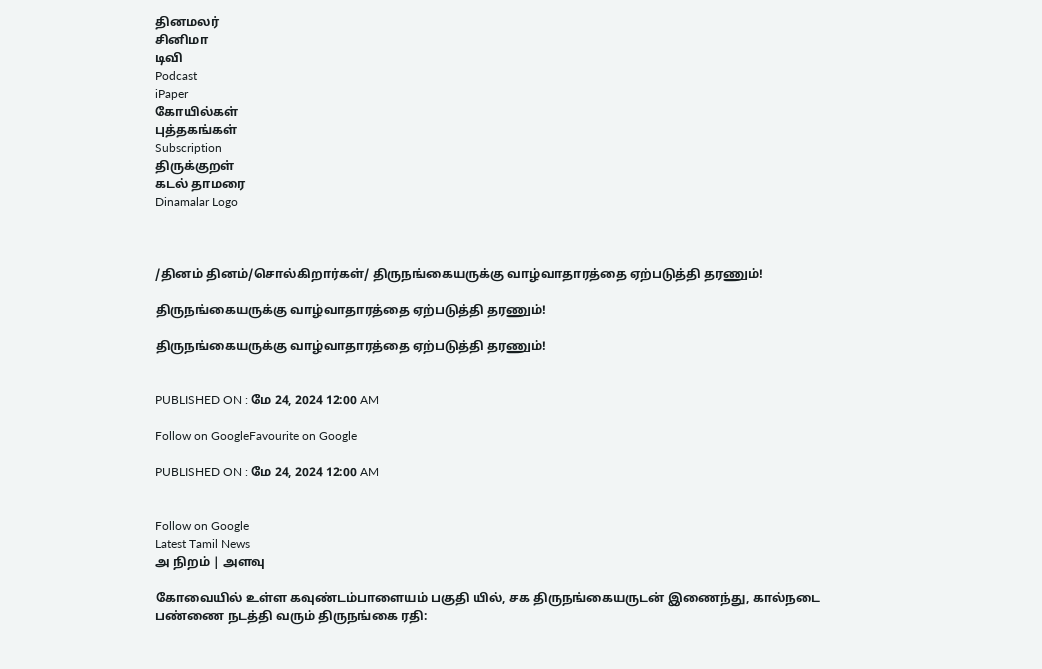தினமலர்
சினிமா
டிவி
Podcast
iPaper
கோயில்கள்
புத்தகங்கள்
Subscription
திருக்குறள்
கடல் தாமரை
Dinamalar Logo



/தினம் தினம்/சொல்கிறார்கள்/ திருநங்கையருக்கு வாழ்வாதாரத்தை ஏற்படுத்தி தரணும்!

திருநங்கையருக்கு வாழ்வாதாரத்தை ஏற்படுத்தி தரணும்!

திருநங்கையருக்கு வாழ்வாதாரத்தை ஏற்படுத்தி தரணும்!


PUBLISHED ON : மே 24, 2024 12:00 AM

Follow on GoogleFavourite on Google

PUBLISHED ON : மே 24, 2024 12:00 AM


Follow on Google
Latest Tamil News
அ நிறம் | அளவு

கோவையில் உள்ள கவுண்டம்பாளையம் பகுதி யில், சக திருநங்கையருடன் இணைந்து, கால்நடை பண்ணை நடத்தி வரும் திருநங்கை ரதி: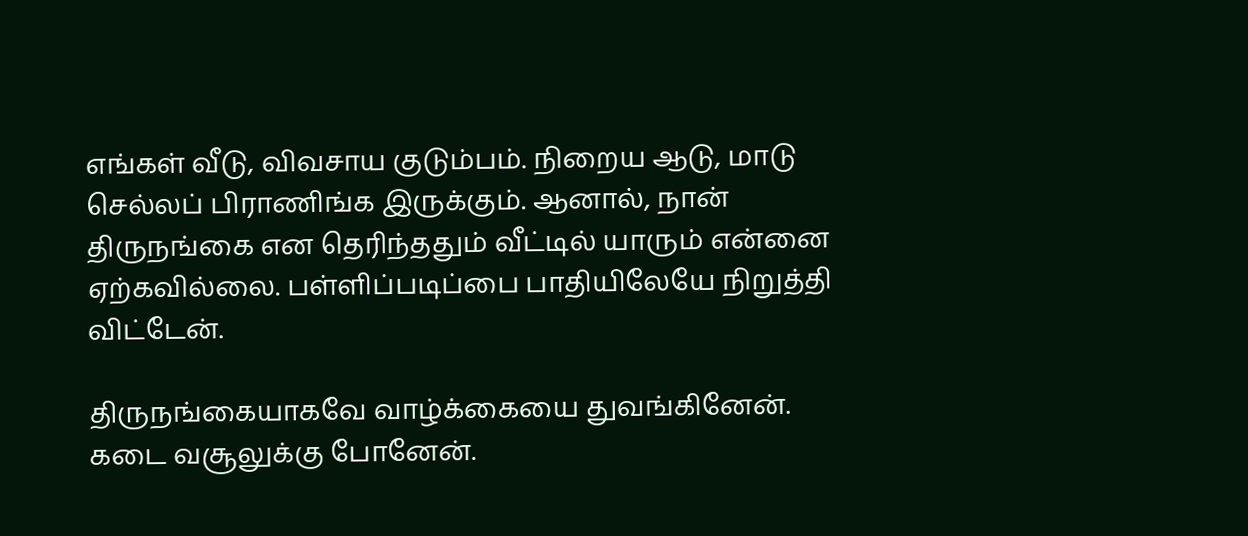எங்கள் வீடு, விவசாய குடும்பம். நிறைய ஆடு, மாடு செல்லப் பிராணிங்க இருக்கும். ஆனால், நான் திருநங்கை என தெரிந்ததும் வீட்டில் யாரும் என்னை ஏற்கவில்லை. பள்ளிப்படிப்பை பாதியிலேயே நிறுத்தி விட்டேன்.

திருநங்கையாகவே வாழ்க்கையை துவங்கினேன். கடை வசூலுக்கு போனேன்.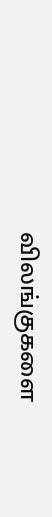விலங்குகளை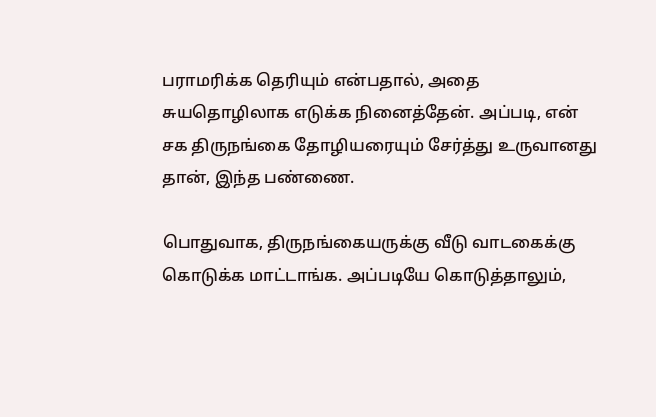பராமரிக்க தெரியும் என்பதால், அதை சுயதொழிலாக எடுக்க நினைத்தேன். அப்படி, என் சக திருநங்கை தோழியரையும் சேர்த்து உருவானது தான், இந்த பண்ணை.

பொதுவாக, திருநங்கையருக்கு வீடு வாடகைக்கு கொடுக்க மாட்டாங்க. அப்படியே கொடுத்தாலும்,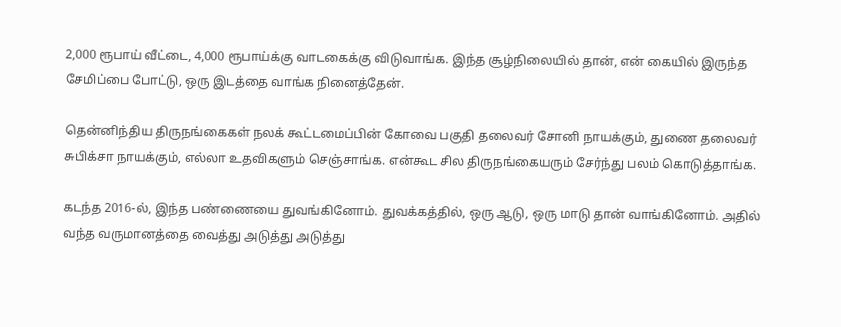2,000 ரூபாய் வீட்டை, 4,000 ரூபாய்க்கு வாடகைக்கு விடுவாங்க. இந்த சூழ்நிலையில் தான், என் கையில் இருந்த சேமிப்பை போட்டு, ஒரு இடத்தை வாங்க நினைத்தேன்.

தென்னிந்திய திருநங்கைகள் நலக் கூட்டமைப்பின் கோவை பகுதி தலைவர் சோனி நாயக்கும், துணை தலைவர் சுபிக்சா நாயக்கும், எல்லா உதவிகளும் செஞ்சாங்க. என்கூட சில திருநங்கையரும் சேர்ந்து பலம் கொடுத்தாங்க.

கடந்த 2016-ல், இந்த பண்ணையை துவங்கினோம். துவக்கத்தில், ஒரு ஆடு, ஒரு மாடு தான் வாங்கினோம். அதில் வந்த வருமானத்தை வைத்து அடுத்து அடுத்து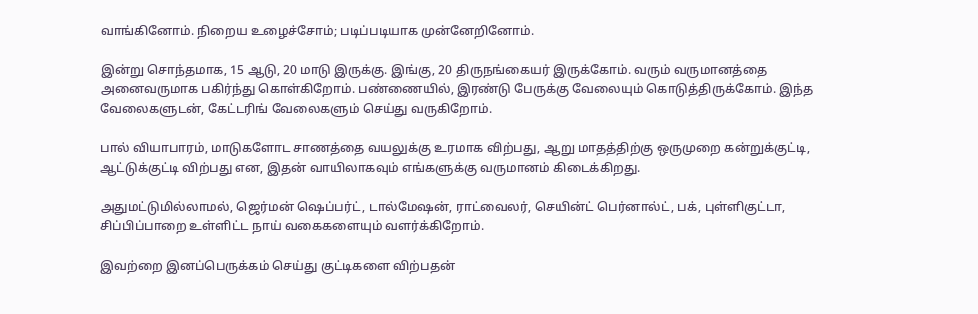வாங்கினோம். நிறைய உழைச்சோம்; படிப்படியாக முன்னேறினோம்.

இன்று சொந்தமாக, 15 ஆடு, 20 மாடு இருக்கு. இங்கு, 20 திருநங்கையர் இருக்கோம். வரும் வருமானத்தை அனைவருமாக பகிர்ந்து கொள்கிறோம். பண்ணையில், இரண்டு பேருக்கு வேலையும் கொடுத்திருக்கோம். இந்த வேலைகளுடன், கேட்டரிங் வேலைகளும் செய்து வருகிறோம்.

பால் வியாபாரம், மாடுகளோட சாணத்தை வயலுக்கு உரமாக விற்பது, ஆறு மாதத்திற்கு ஒருமுறை கன்றுக்குட்டி, ஆட்டுக்குட்டி விற்பது என, இதன் வாயிலாகவும் எங்களுக்கு வருமானம் கிடைக்கிறது.

அதுமட்டுமில்லாமல், ஜெர்மன் ஷெப்பர்ட், டால்மேஷன், ராட்வைலர், செயின்ட் பெர்னால்ட், பக், புள்ளிகுட்டா, சிப்பிப்பாறை உள்ளிட்ட நாய் வகைகளையும் வளர்க்கிறோம்.

இவற்றை இனப்பெருக்கம் செய்து குட்டிகளை விற்பதன்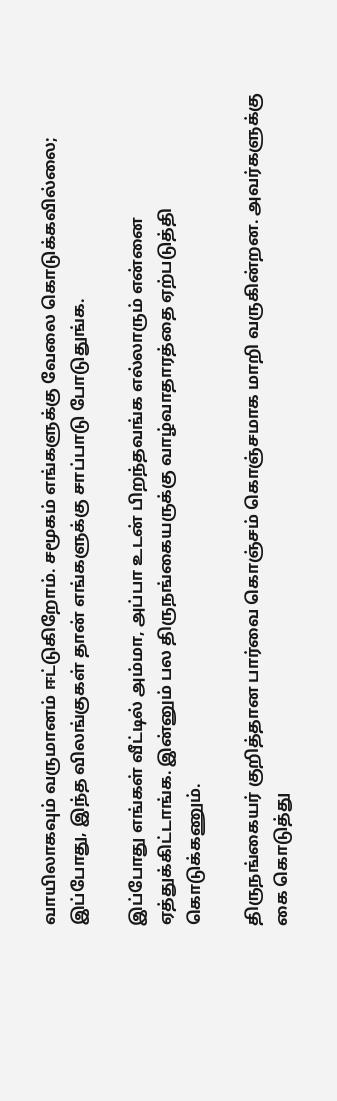வாயிலாகவும் வருமானம் ஈட்டுகிறோம். சமூகம் எங்களுக்கு வேலை கொடுக்கவில்லை; இப்போது, இந்த விலங்குகள் தான் எங்களுக்கு சாப்பாடு போடுதுங்க.

இப்போது எங்கள் வீட்டில் அம்மா, அப்பா உடன் பிறந்தவங்க எல்லாரும் என்னை ஏத்துக்கிட்டாங்க. இன்னும் பல திருநங்கையருக்கு வாழ்வாதாரத்தை ஏற்படுத்தி கொடுக்கணும்.

திருநங்கையர் குறித்தான பார்வை கொஞ்சம் கொஞ்சமாக மாறி வருகின்றன. அவர்களுக்கு கை கொடுத்து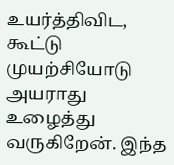உயர்த்திவிட, கூட்டு முயற்சியோடு அயராது உழைத்து வருகிறேன். இந்த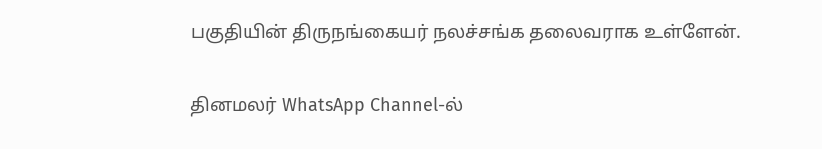பகுதியின் திருநங்கையர் நலச்சங்க தலைவராக உள்ளேன்.

தினமலர் WhatsApp Channel-ல்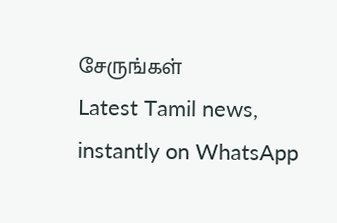சேருங்கள்
Latest Tamil news, instantly on WhatsApp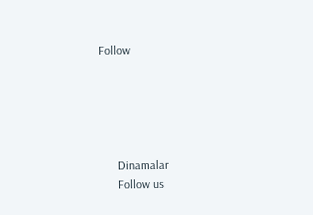Follow





      Dinamalar
      Follow us